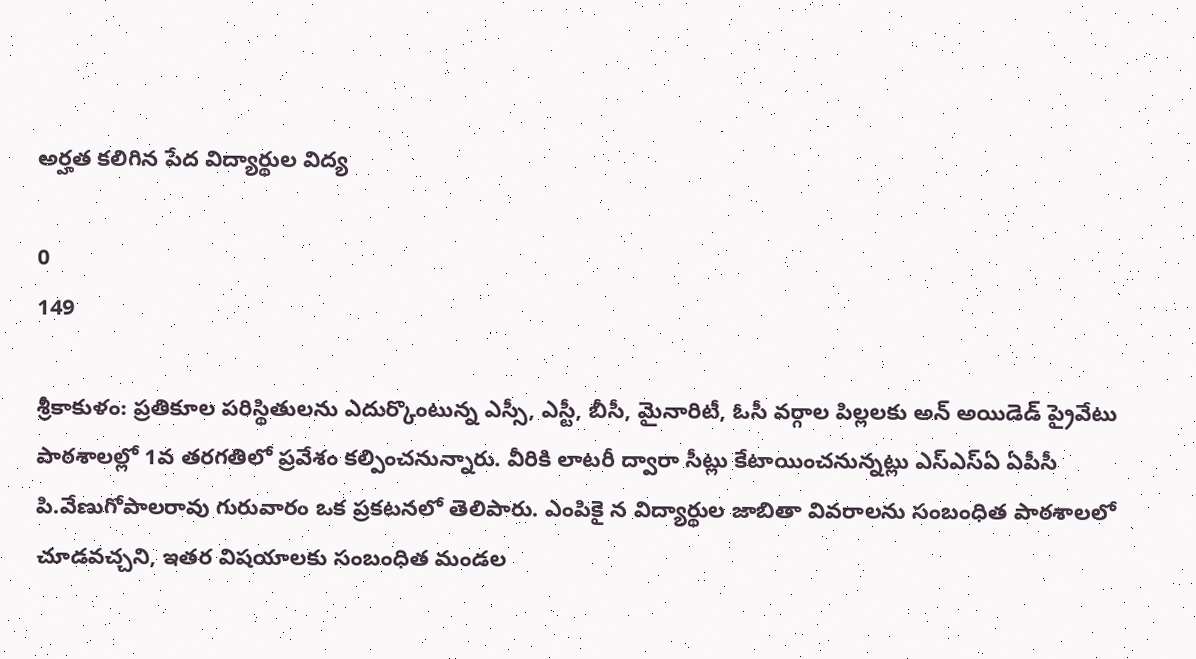అర్హత కలిగిన పేద విద్యార్థుల విద్య

0
149

శ్రీకాకుళం: ప్రతికూల పరిస్థితులను ఎదుర్కొంటున్న ఎస్సీ, ఎస్టీ, బీసీ, మైనారిటీ, ఓసీ వర్గాల పిల్లలకు అన్‌ అయిడెడ్‌ ప్రైవేటు పాఠశాలల్లో 1వ తరగతిలో ప్రవేశం కల్పించనున్నారు. వీరికి లాటరీ ద్వారా సీట్లు కేటాయించనున్నట్లు ఎస్‌ఎస్‌ఏ ఏపీసీ పి.వేణుగోపాలరావు గురువారం ఒక ప్రకటనలో తెలిపారు. ఎంపికై న విద్యార్థుల జాబితా వివరాలను సంబంధిత పాఠశాలలో చూడవచ్చని, ఇతర విషయాలకు సంబంధిత మండల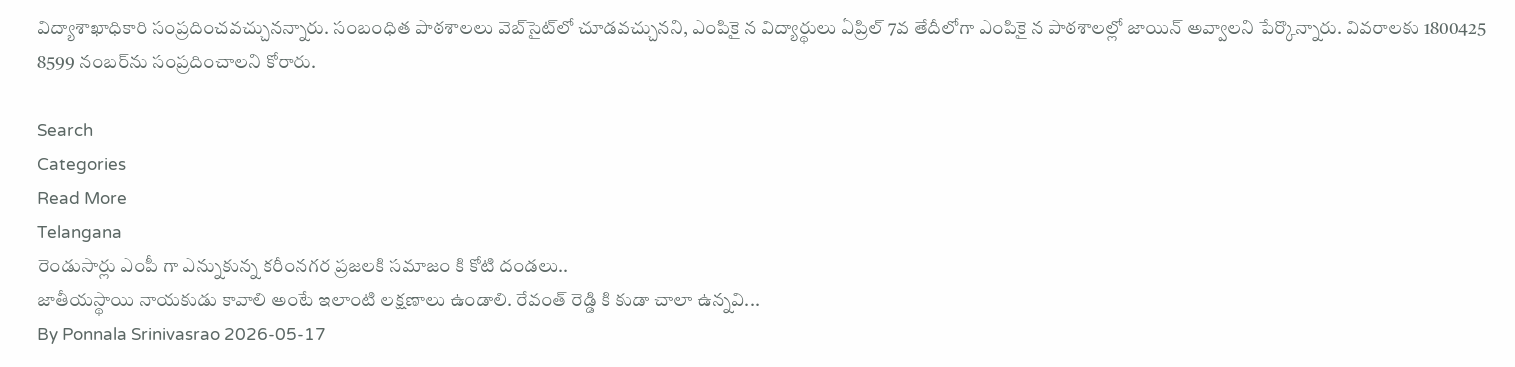విద్యాశాఖాధికారి సంప్రదించవచ్చునన్నారు. సంబంధిత పాఠశాలలు వెబ్‌సైట్‌లో చూడవచ్చునని, ఎంపికై న విద్యార్థులు ఏప్రిల్‌ 7వ తేదీలోగా ఎంపికై న పాఠశాలల్లో జాయిన్‌ అవ్వాలని పేర్కొన్నారు. వివరాలకు 1800425 8599 నంబర్‌ను సంప్రదించాలని కోరారు.

Search
Categories
Read More
Telangana
రెండుసార్లు ఎంపీ గా ఎన్నుకున్న కరీంనగర ప్రజలకి సమాజం కి కోటి దండలు..
జాతీయస్థాయి నాయకుడు కావాలి అంటే ఇలాంటి లక్షణాలు ఉండాలి. రేవంత్ రెడ్డి కి కుడా చాలా ఉన్నవి...
By Ponnala Srinivasrao 2026-05-17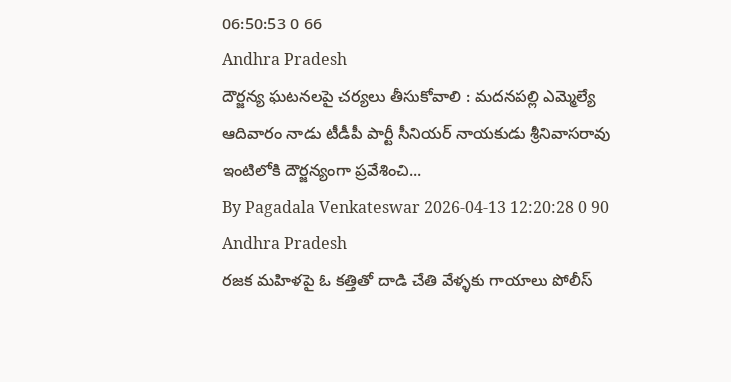06:50:53 0 66
Andhra Pradesh
దౌర్జన్య ఘటనలపై చర్యలు తీసుకోవాలి : మదనపల్లి ఎమ్మెల్యే
ఆదివారం నాడు టీడీపీ పార్టీ సీనియర్ నాయకుడు శ్రీనివాసరావు ఇంటిలోకి దౌర్జన్యంగా ప్రవేశించి...
By Pagadala Venkateswar 2026-04-13 12:20:28 0 90
Andhra Pradesh
రజక మహిళపై ఓ కత్తితో దాడి చేతి వేళ్ళకు గాయాలు పోలీస్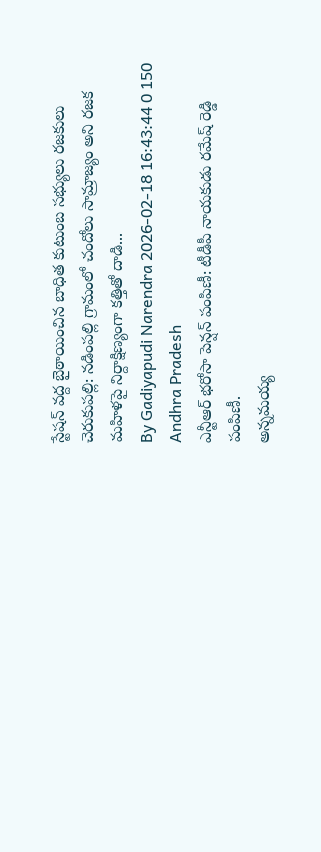స్టేషన్ వద్ద బైఠాయించిన బాధిత కుటుంబ సభ్యులు రజకులు
చెరుకుపల్లి: నడింపల్లి గ్రామంలో చందోలు సామ్రాజ్యం అని రజక మహిళపై నిర్దాక్షిణ్యంగా కత్తితో దాడి...
By Gadiyapudi Narendra 2026-02-18 16:43:44 0 150
Andhra Pradesh
ఎన్టీఆర్ భరోసా పెన్షన్ పంపిణీ: టీడీపీ నాయకుడు రమేష్ రెడ్డి పంపిణీ.
అన్నమయ్య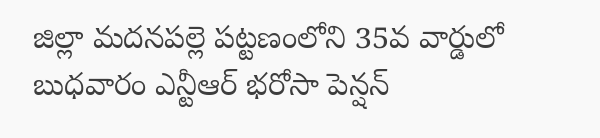జిల్లా మదనపల్లె పట్టణంలోని 35వ వార్డులో బుధవారం ఎన్టీఆర్ భరోసా పెన్షన్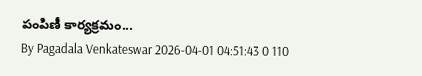పంపిణీ కార్యక్రమం...
By Pagadala Venkateswar 2026-04-01 04:51:43 0 110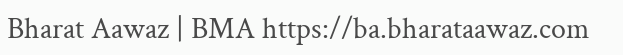Bharat Aawaz | BMA https://ba.bharataawaz.com